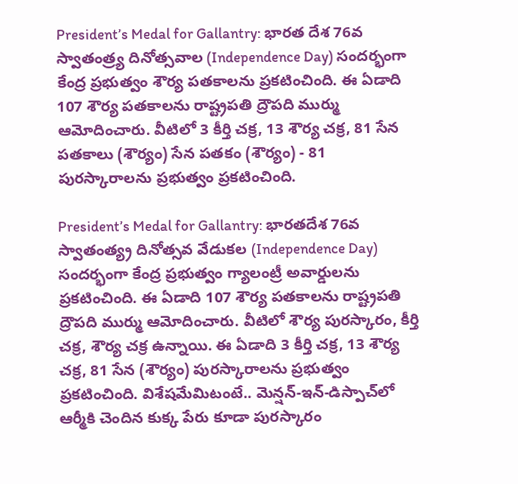President’s Medal for Gallantry: భారత దేశ 76వ స్వాతంత్ర్య దినోత్సవాల (Independence Day) సందర్భంగా కేంద్ర ప్రభుత్వం శౌర్య పతకాలను ప్రకటించింది. ఈ ఏడాది 107 శౌర్య పతకాలను రాష్ట్రపతి ద్రౌపది ముర్ము  ఆమోదించారు. వీటిలో 3 కీర్తి చక్ర, 13 శౌర్య చక్ర, 81 సేన పతకాలు (శౌర్యం) సేన పతకం (శౌర్యం) - 81 పురస్కారాల‌ను ప్ర‌భుత్వం ప్రకటించింది.

President’s Medal for Gallantry: భారతదేశ 76వ స్వాతంత్య్ర‌ దినోత్సవ వేడుక‌ల (Independence Day) సందర్భంగా కేంద్ర ప్రభుత్వం గ్యాలంట్రీ అవార్డులను ప్రకటించింది. ఈ ఏడాది 107 శౌర్య పతకాలను రాష్ట్రపతి ద్రౌపది ముర్ము ఆమోదించారు. వీటిలో శౌర్య పురస్కారం, కీర్తి చక్ర, శౌర్య చక్ర ఉన్నాయి. ఈ ఏడాది 3 కీర్తి చక్ర, 13 శౌర్య చక్ర, 81 సేన (శౌర్యం) పురస్కారాల‌ను ప్ర‌భుత్వం ప్రకటించింది. విశేషమేమిటంటే.. మెన్షన్-ఇన్-డిస్పాచ్‌లో ఆర్మీకి చెందిన కుక్క పేరు కూడా పుర‌స్కారం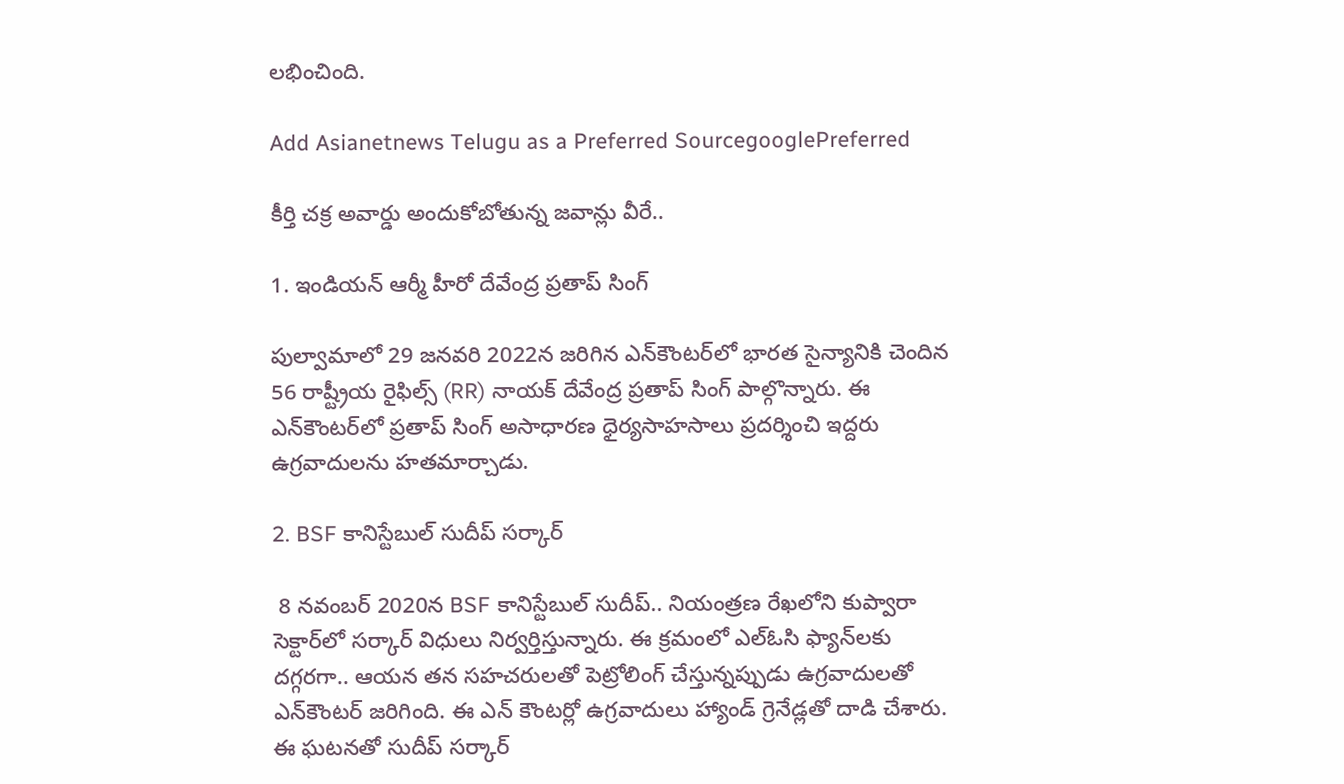ల‌భించింది.

Add Asianetnews Telugu as a Preferred SourcegooglePreferred

కీర్తి చక్ర అవార్డు అందుకోబోతున్న జవాన్లు వీరే..

1. ఇండియన్ ఆర్మీ హీరో దేవేంద్ర ప్రతాప్ సింగ్

పుల్వామాలో 29 జనవరి 2022న జరిగిన ఎన్‌కౌంటర్‌లో భారత సైన్యానికి చెందిన 56 రాష్ట్రీయ రైఫిల్స్ (RR) నాయక్ దేవేంద్ర ప్రతాప్ సింగ్ పాల్గొన్నారు. ఈ ఎన్‌కౌంటర్‌లో ప్రతాప్ సింగ్ అసాధారణ ధైర్యసాహసాలు ప్రదర్శించి ఇద్దరు ఉగ్రవాదులను హతమార్చాడు.

2. BSF కానిస్టేబుల్ సుదీప్ సర్కార్

 8 నవంబర్ 2020న BSF కానిస్టేబుల్ సుదీప్.. నియంత్రణ రేఖలోని కుప్వారా సెక్టార్‌లో సర్కార్ విధులు నిర్వ‌ర్తిస్తున్నారు. ఈ క్ర‌మంలో ఎల్‌ఓసి ఫ్యాన్‌లకు దగ్గరగా.. ఆయ‌న త‌న సహచరులతో పెట్రోలింగ్ చేస్తున్నప్పుడు ఉగ్రవాదులతో ఎన్‌కౌంటర్ జ‌రిగింది. ఈ ఎన్ కౌంట‌ర్లో ఉగ్రవాదులు హ్యాండ్ గ్రెనేడ్లతో దాడి చేశారు. ఈ ఘ‌ట‌న‌తో సుదీప్ సర్కార్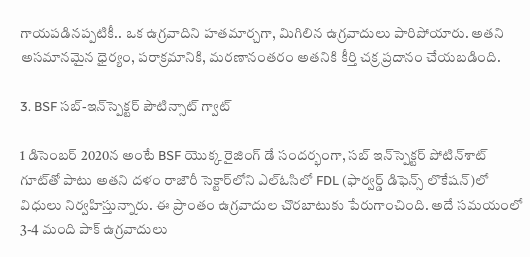గాయపడినప్పటికీ.. ఒక ఉగ్రవాదిని హతమార్చగా, మిగిలిన ఉగ్రవాదులు పారిపోయారు. అతని అసమానమైన ధైర్యం, పరాక్రమానికి, మరణానంతరం అత‌నికి కీర్తి చక్ర ప్రదానం చేయబడింది.

3. BSF సబ్-ఇన్‌స్పెక్టర్ పౌటిన్సాట్ గ్వాట్

1 డిసెంబర్ 2020న అంటే BSF యొక్క రైజింగ్ డే సందర్భంగా, సబ్ ఇన్‌స్పెక్టర్ పోటిన్‌శాట్ గూట్‌తో పాటు అతని దళం రాజౌరీ సెక్టార్‌లోని ఎల్‌ఓసిలో FDL (ఫార్వర్డ్ డిఫెన్స్ లొకేషన్‌)లో విధులు నిర్వ‌హిస్తున్నారు. ఈ ప్రాంతం ఉగ్రవాదుల చొరబాటుకు పేరుగాంచింది. అదే సమయంలో 3-4 మంది పాక్ ఉగ్రవాదులు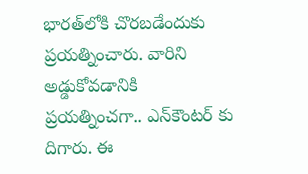భారత్‌లోకి చొరబడేందుకు ప్రయత్నించారు. వారిని అడ్డుకోవడానికి ప్ర‌య‌త్నించ‌గా.. ఎన్‌కౌంటర్ కు దిగారు. ఈ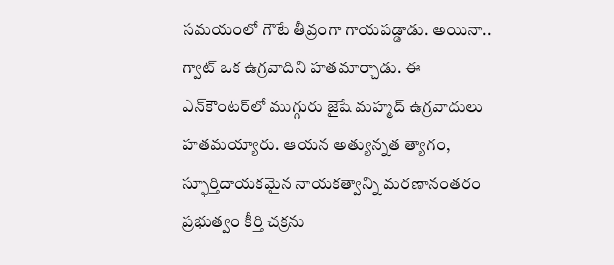సమయంలో గౌటే తీవ్రంగా గాయపడ్డాడు. అయినా.. గ్వాట్ ఒక ఉగ్రవాదిని హతమార్చాడు. ఈ ఎన్‌కౌంటర్‌లో ముగ్గురు జైషే మహ్మద్ ఉగ్రవాదులు హతమయ్యారు. ఆయ‌న అత్యున్నత త్యాగం, స్ఫూర్తిదాయకమైన నాయకత్వాన్ని మరణానంతరం ప్ర‌భుత్వం కీర్తి చక్రను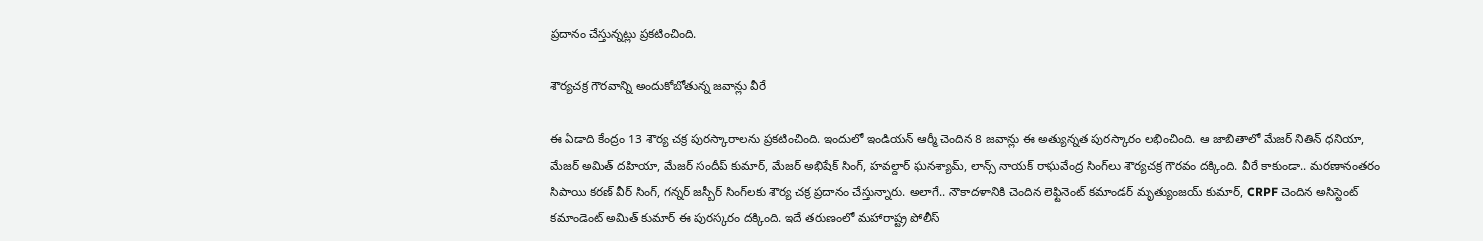ప్రదానం చేస్తున్నట్లు ప్రకటించింది.

శౌర్యచక్ర గౌరవాన్ని అందుకోబోతున్న జ‌వాన్లు వీరే

ఈ ఏడాది కేంద్రం 13 శౌర్య చక్ర పురస్కారాల‌ను ప్ర‌క‌టించింది. ఇందులో ఇండియన్ ఆర్మీ చెందిన 8 జవాన్లు ఈ అత్యున్న‌త పుర‌స్కారం ల‌భించింది. ఆ జాబితాలో మేజర్ నితిన్ ధనియా, మేజర్ అమిత్ దహియా, మేజర్ సందీప్ కుమార్, మేజర్ అభిషేక్ సింగ్, హవల్దార్ ఘనశ్యామ్, లాన్స్ నాయక్ రాఘవేంద్ర సింగ్‌లు శౌర్యచక్ర గౌరవం ద‌క్కింది. వీరే కాకుండా.. మ‌ర‌ణానంత‌రం సిపాయి కరణ్ వీర్ సింగ్, గన్నర్ జస్బీర్ సింగ్‌లకు శౌర్య చక్ర ప్రదానం చేస్తున్నారు. అలాగే.. నౌకాదళానికి చెందిన లెఫ్టినెంట్ కమాండర్ మృత్యుంజయ్ కుమార్, CRPF చెందిన అసిస్టెంట్ కమాండెంట్ అమిత్ కుమార్ ఈ పురస్కరం ద‌క్కింది. ఇదే త‌రుణంలో మహారాష్ట్ర పోలీస్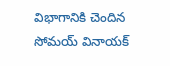విభాగానికి చెందిన సోమయ్ వినాయక్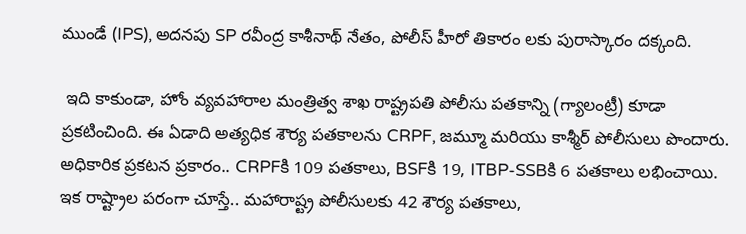ముండే (IPS), అదనపు SP రవీంద్ర కాశీనాథ్ నేతం, పోలీస్ హీరో తికారం ల‌కు పురాస్కారం ద‌క్కంది.

 ఇది కాకుండా, హోం వ్యవహారాల మంత్రిత్వ శాఖ రాష్ట్రపతి పోలీసు పతకాన్ని (గ్యాలంట్రీ) కూడా ప్రకటించింది. ఈ ఏడాది అత్యధిక శౌర్య పతకాలను CRPF, జమ్మూ మరియు కాశ్మీర్ పోలీసులు పొందారు. అధికారిక ప్ర‌క‌ట‌న ప్ర‌కారం.. CRPFకి 109 పతకాలు, BSFకి 19, ITBP-SSBకి 6 పతకాలు లభించాయి. ఇక రాష్ట్రాల ప‌రంగా చూస్తే.. మహారాష్ట్ర పోలీసులకు 42 శౌర్య పతకాలు,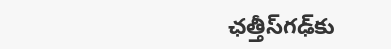ఛత్తీస్‌గఢ్‌కు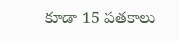కూడా 15 పతకాలు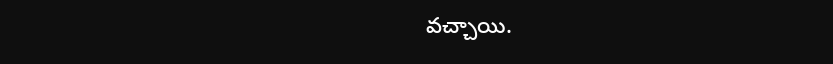వచ్చాయి.